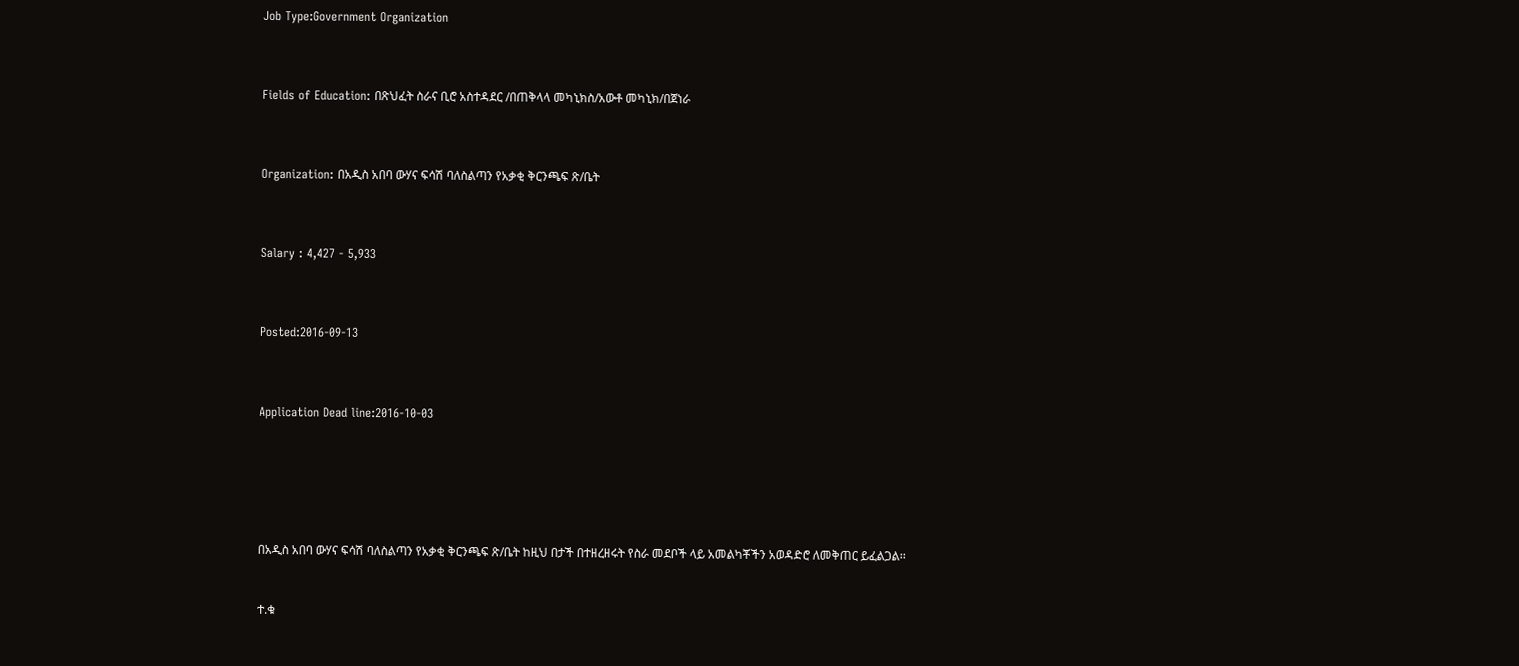Job Type:Government Organization



Fields of Education: በጽህፈት ስራና ቢሮ አስተዳደር /በጠቅላላ መካኒክስ/አውቶ መካኒክ/በጀነራ



Organization: በአዲስ አበባ ውሃና ፍሳሽ ባለስልጣን የአቃቂ ቅርንጫፍ ጽ/ቤት



Salary : 4,427 - 5,933



Posted:2016-09-13



Application Dead line:2016-10-03






በአዲስ አበባ ውሃና ፍሳሽ ባለስልጣን የአቃቂ ቅርንጫፍ ጽ/ቤት ከዚህ በታች በተዘረዘሩት የስራ መደቦች ላይ አመልካቾችን አወዳድሮ ለመቅጠር ይፈልጋል፡፡


ተ.ቁ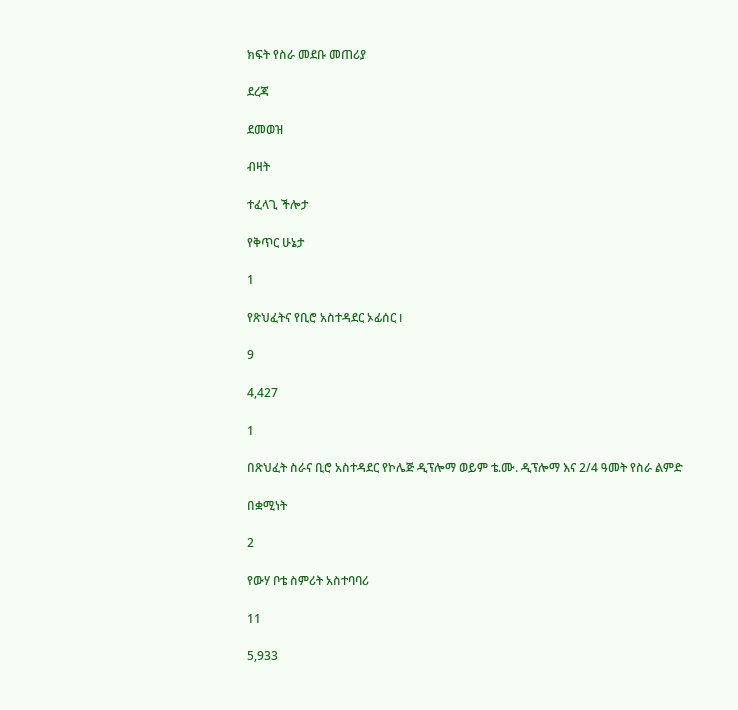ክፍት የስራ መደቡ መጠሪያ

ደረጃ

ደመወዝ

ብዛት

ተፈላጊ ችሎታ

የቅጥር ሁኔታ

1

የጽህፈትና የቢሮ አስተዳደር ኦፊሰር I

9

4,427

1

በጽህፈት ስራና ቢሮ አስተዳደር የኮሌጅ ዲፕሎማ ወይም ቴ.ሙ. ዲፕሎማ እና 2/4 ዓመት የስራ ልምድ

በቋሚነት

2

የውሃ ቦቴ ስምሪት አስተባባሪ

11

5,933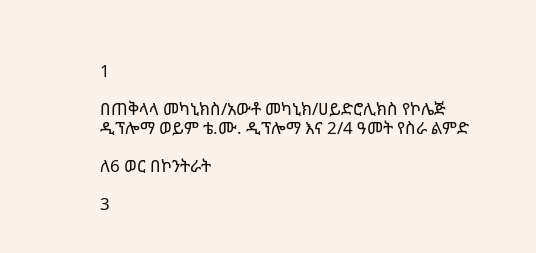1

በጠቅላላ መካኒክስ/አውቶ መካኒክ/ሀይድሮሊክስ የኮሌጅ ዲፕሎማ ወይም ቴ.ሙ. ዲፕሎማ እና 2/4 ዓመት የስራ ልምድ

ለ6 ወር በኮንትራት

3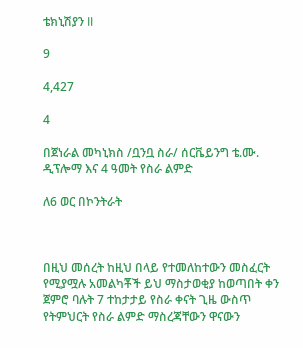ቴክኒሽያን II

9

4,427

4

በጀነራል መካኒክስ /ቧንቧ ስራ/ ሰርቬይንግ ቴ.ሙ. ዲፕሎማ እና 4 ዓመት የስራ ልምድ

ለ6 ወር በኮንትራት



በዚህ መሰረት ከዚህ በላይ የተመለከተውን መስፈርት የሚያሟሉ አመልካቾች ይህ ማስታወቂያ ከወጣበት ቀን ጀምሮ ባሉት 7 ተከታታይ የስራ ቀናት ጊዜ ውስጥ የትምህርት የስራ ልምድ ማስረጃቸውን ዋናውን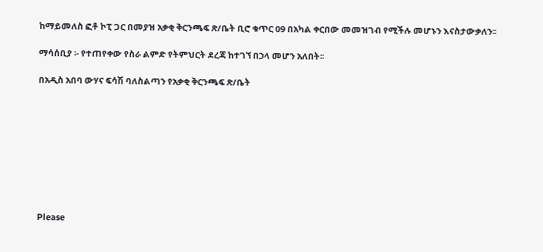ከማይመለስ ፎቶ ኮፒ ጋር በመያዝ አቃቂ ቅርንጫፍ ጽ/ቤት ቢሮ ቁጥር 09 በአካል ቀርበው መመዝገብ የሚችሉ መሆኑን እናስታውቃለን፡፡

ማሳሰቢያ ፡- የተጠየቀው የስራ ልምድ የትምህርት ደረጃ ከተገኘ በኃላ መሆን አለበት፡፡

በአዲስ አበባ ውሃና ፍሳሽ ባለስልጣን የአቃቂ ቅርንጫፍ ጽ/ቤት









Please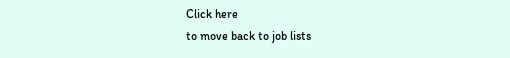Click here
to move back to job lists